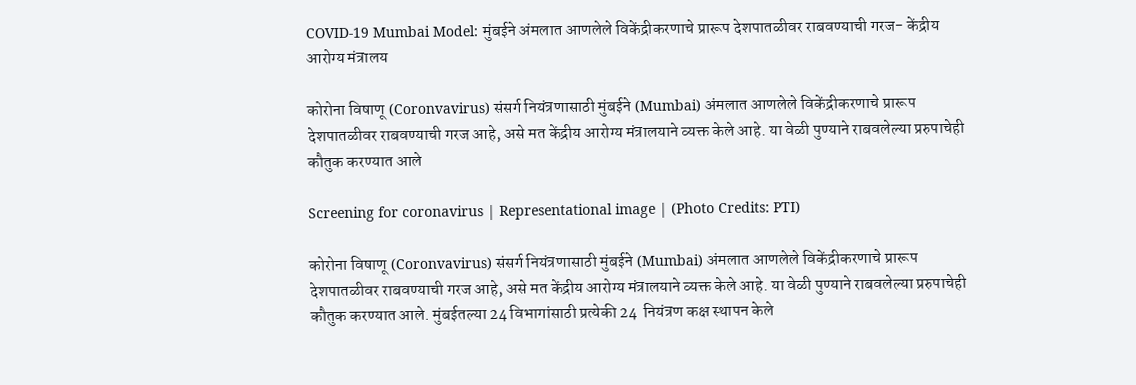COVID-19 Mumbai Model: मुंबईने अंमलात आणलेले विकेंद्रीकरणाचे प्रारूप देशपातळीवर राबवण्याची गरज- केंद्रीय आरोग्य मंत्रालय

कोरोना विषाणू (Coronvavirus) संसर्ग नियंत्रणासाठी मुंबईने (Mumbai) अंमलात आणलेले विकेंद्रीकरणाचे प्रारूप देशपातळीवर राबवण्याची गरज आहे, असे मत केंद्रीय आरोग्य मंत्रालयाने व्यक्त केले आहे. या वेळी पुण्याने राबवलेल्या प्ररुपाचेही कौतुक करण्यात आले

Screening for coronavirus | Representational image | (Photo Credits: PTI)

कोरोना विषाणू (Coronvavirus) संसर्ग नियंत्रणासाठी मुंबईने (Mumbai) अंमलात आणलेले विकेंद्रीकरणाचे प्रारूप देशपातळीवर राबवण्याची गरज आहे, असे मत केंद्रीय आरोग्य मंत्रालयाने व्यक्त केले आहे. या वेळी पुण्याने राबवलेल्या प्ररुपाचेही कौतुक करण्यात आले. मुंबईतल्या 24 विभागांसाठी प्रत्येकी 24  नियंत्रण कक्ष स्थापन केले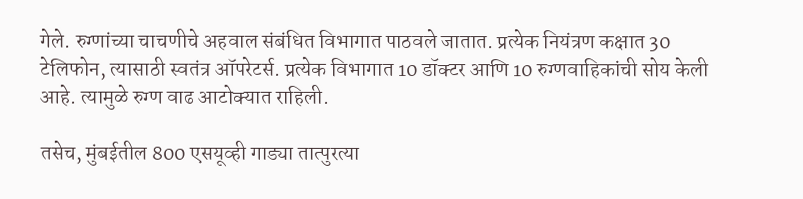गेले. रुग्णांच्या चाचणीचे अहवाल संबंधित विभागात पाठवले जातात. प्रत्येक नियंत्रण कक्षात 30 टेलिफोन, त्यासाठी स्वतंत्र ऑपरेटर्स. प्रत्येक विभागात 10 डॉक्टर आणि 10 रुग्णवाहिकांची सोय केली आहे. त्यामुळे रुग्ण वाढ आटोक्यात राहिली.

तसेच, मुंबईतील 800 एसयूव्ही गाड्या तात्पुरत्या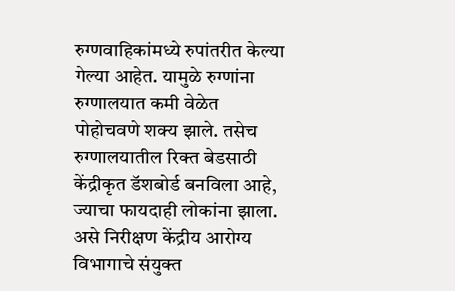रुग्णवाहिकांमध्ये रुपांतरीत केल्या गेल्या आहेत. यामुळे रुग्णांना रुग्णालयात कमी वेळेत पोहोचवणे शक्य झाले. तसेच रुग्णालयातील रिक्त बेडसाठी केंद्रीकृत डॅशबोर्ड बनविला आहे, ज्याचा फायदाही लोकांना झाला. असे निरीक्षण केंद्रीय आरोग्य विभागाचे संयुक्त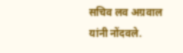सचिव लव अग्रवाल यांनी नोंदवले.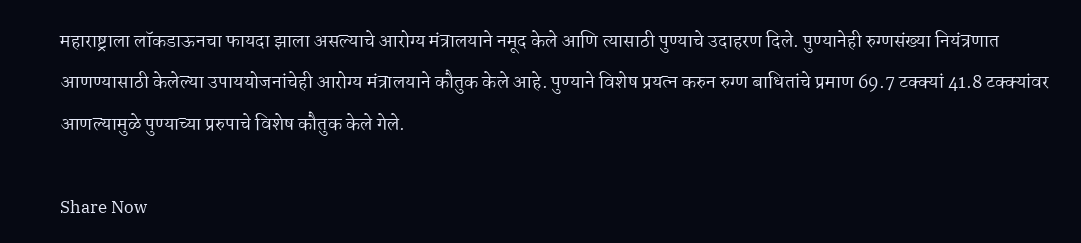महाराष्ट्राला लॉकडाऊनचा फायदा झाला असल्याचे आरोग्य मंत्रालयाने नमूद केले आणि त्यासाठी पुण्याचे उदाहरण दिले. पुण्यानेही रुग्णसंख्या नियंत्रणात आणण्यासाठी केलेल्या उपाययोजनांचेही आरोग्य मंत्रालयाने कौतुक केले आहे. पुण्याने विशेष प्रयत्न करुन रुग्ण बाधितांचे प्रमाण 69.7 टक्क्यां 41.8 टक्क्यांवर आणल्यामुळे पुण्याच्या प्ररुपाचे विशेष कौतुक केले गेले.

Share Now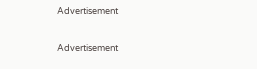Advertisement


Advertisement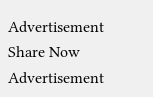Advertisement
Share Now
Advertisement